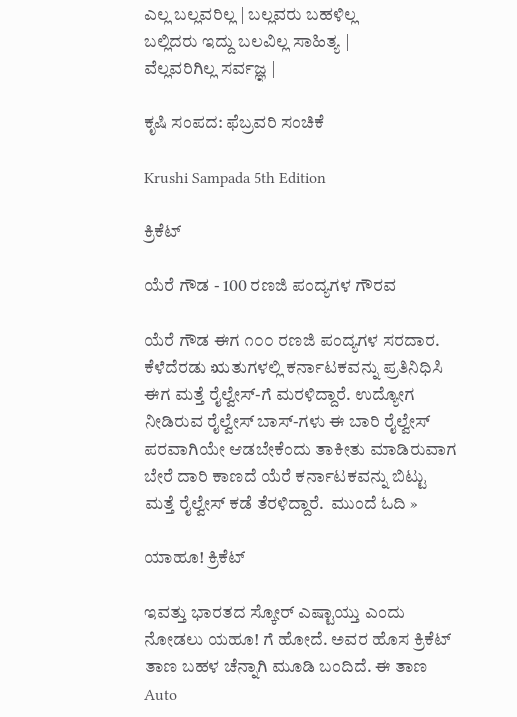ಎಲ್ಲ ಬಲ್ಲವರಿಲ್ಲ | ಬಲ್ಲವರು ಬಹಳಿಲ್ಲ
ಬಲ್ಲಿದರು ಇದ್ದು ಬಲವಿಲ್ಲ ಸಾಹಿತ್ಯ |
ವೆಲ್ಲವರಿಗಿಲ್ಲ ಸರ್ವಜ್ಞ |

ಕೃಷಿ ಸಂಪದ: ಫೆಬ್ರವರಿ ಸಂಚಿಕೆ

Krushi Sampada 5th Edition

ಕ್ರಿಕೆಟ್

ಯೆರೆ ಗೌಡ - 100 ರಣಜಿ ಪಂದ್ಯಗಳ ಗೌರವ

ಯೆರೆ ಗೌಡ ಈಗ ೧೦೦ ರಣಜಿ ಪಂದ್ಯಗಳ ಸರದಾರ. ಕೆಳೆದೆರಡು ಋತುಗಳಲ್ಲಿ ಕರ್ನಾಟಕವನ್ನು ಪ್ರತಿನಿಧಿಸಿ ಈಗ ಮತ್ತೆ ರೈಲ್ವೇಸ್-ಗೆ ಮರಳಿದ್ದಾರೆ. ಉದ್ಯೋಗ ನೀಡಿರುವ ರೈಲ್ವೇಸ್ ಬಾಸ್-ಗಳು ಈ ಬಾರಿ ರೈಲ್ವೇಸ್ ಪರವಾಗಿಯೇ ಆಡಬೇಕೆಂದು ತಾಕೀತು ಮಾಡಿರುವಾಗ ಬೇರೆ ದಾರಿ ಕಾಣದೆ ಯೆರೆ ಕರ್ನಾಟಕವನ್ನು ಬಿಟ್ಟು ಮತ್ತೆ ರೈಲ್ವೇಸ್ ಕಡೆ ತೆರಳಿದ್ದಾರೆ.  ಮುಂದೆ ಓದಿ »

ಯಾಹೂ! ಕ್ರಿಕೆಟ್

ಇವತ್ತು ಭಾರತದ ಸ್ಕೋರ್ ಎಷ್ಟಾಯ್ತು ಎಂದು ನೋಡಲು ಯಹೂ! ಗೆ ಹೋದೆ. ಅವರ ಹೊಸ ಕ್ರಿಕೆಟ್ ತಾಣ ಬಹಳ ಚೆನ್ನಾಗಿ ಮೂಡಿ ಬಂದಿದೆ. ಈ ತಾಣ Auto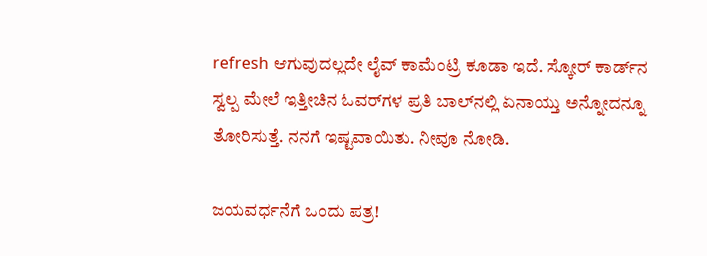refresh ಆಗುವುದಲ್ಲದೇ ಲೈವ್ ಕಾಮೆಂಟ್ರಿ ಕೂಡಾ ಇದೆ. ಸ್ಕೋರ್ ಕಾರ್ಡ್‌ನ ಸ್ವಲ್ಪ ಮೇಲೆ ಇತ್ತೀಚಿನ ಓವರ್‌ಗಳ ಪ್ರತಿ ಬಾಲ್‌ನಲ್ಲಿ ಏನಾಯ್ತು ಅನ್ನೋದನ್ನೂ ತೋರಿಸುತ್ತೆ. ನನಗೆ ಇಷ್ಟವಾಯಿತು. ನೀವೂ ನೋಡಿ.

ಜಯವರ್ಧನೆಗೆ ಒಂದು ಪತ್ರ!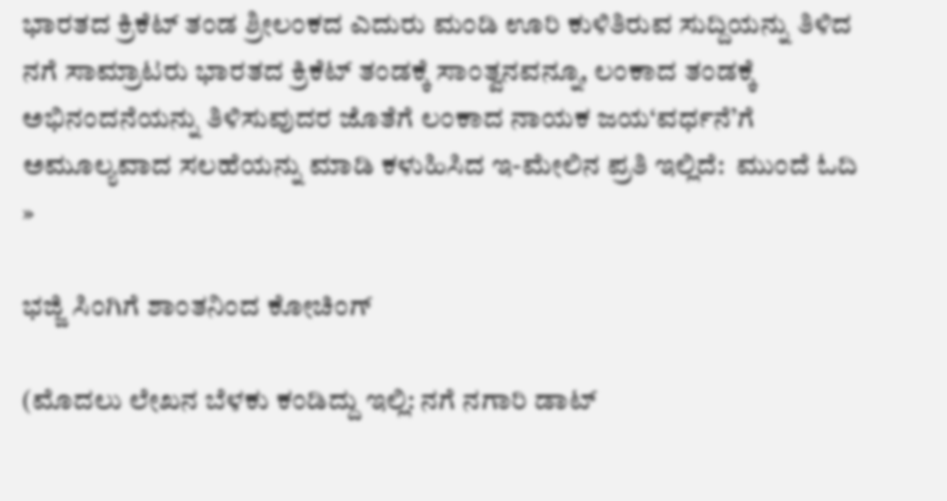ಭಾರತದ ಕ್ರಿಕೆಟ್ ತಂಡ ಶ್ರೀಲಂಕದ ಎದುರು ಮಂಡಿ ಊರಿ ಕುಳಿತಿರುವ ಸುದ್ದಿಯನ್ನು ತಿಳಿದ ನಗೆ ಸಾಮ್ರಾಟರು ಭಾರತದ ಕ್ರಿಕೆಟ್ ತಂಡಕ್ಕೆ ಸಾಂತ್ವನವನ್ನೂ, ಲಂಕಾದ ತಂಡಕ್ಕೆ ಅಭಿನಂದನೆಯನ್ನು ತಿಳಿಸುವುದರ ಜೊತೆಗೆ ಲಂಕಾದ ನಾಯಕ ಜಯ‘ವರ್ಧನೆ’ಗೆ ಅಮೂಲ್ಯವಾದ ಸಲಹೆಯನ್ನು ಮಾಡಿ ಕಳುಹಿಸಿದ ಇ-ಮೇಲಿನ ಪ್ರತಿ ಇಲ್ಲಿದೆ:  ಮುಂದೆ ಓದಿ »

ಭಜ್ಜಿ ಸಿಂಗಿಗೆ ಶಾಂತನಿಂದ ಕೋಚಿಂಗ್

(ಮೊದಲು ಲೇಖನ ಬೆಳಕು ಕಂಡಿದ್ದು ಇಲ್ಲಿ: ನಗೆ ನಗಾರಿ ಡಾಟ್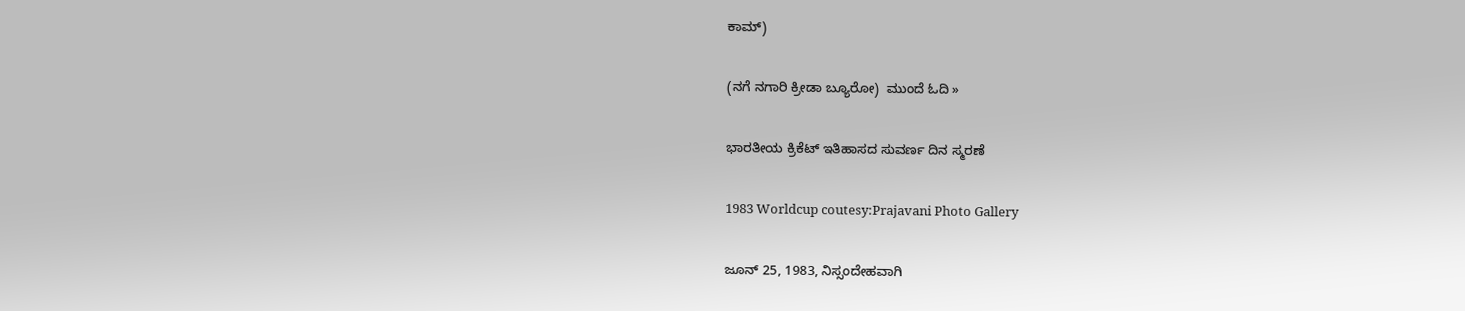ಕಾಮ್)

(ನಗೆ ನಗಾರಿ ಕ್ರೀಡಾ ಬ್ಯೂರೋ)  ಮುಂದೆ ಓದಿ »

ಭಾರತೀಯ ಕ್ರಿಕೆಟ್ ಇತಿಹಾಸದ ಸುವರ್ಣ ದಿನ ಸ್ಮರಣೆ

1983 Worldcup coutesy:Prajavani Photo Gallery

ಜೂನ್ 25, 1983, ನಿಸ್ಸಂದೇಹವಾಗಿ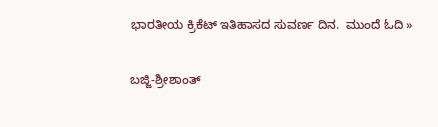ಭಾರತೀಯ ಕ್ರಿಕೆಟ್ ಇತಿಹಾಸದ ಸುವರ್ಣ ದಿನ.  ಮುಂದೆ ಓದಿ »

ಬಜ್ಜಿ-ಶ್ರೀಶಾಂತ್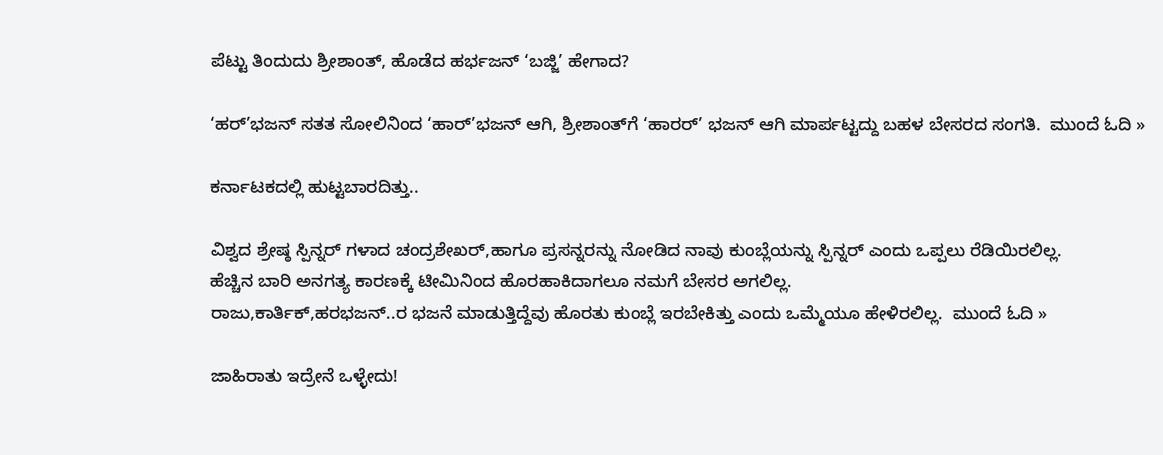ಪೆಟ್ಟು ತಿಂದುದು ಶ್ರೀಶಾಂತ್, ಹೊಡೆದ ಹರ್ಭಜನ್ ‘ಬಜ್ಜಿ’ ಹೇಗಾದ?

‘ಹರ್’ಭಜನ್ ಸತತ ಸೋಲಿನಿಂದ ‘ಹಾರ್’ಭಜನ್ ಆಗಿ, ಶ್ರೀಶಾಂತ್‌ಗೆ ‘ಹಾರರ್’ ಭಜನ್ ಆಗಿ ಮಾರ್ಪಟ್ಟದ್ದು ಬಹಳ ಬೇಸರದ ಸಂಗತಿ.  ಮುಂದೆ ಓದಿ »

ಕರ್ನಾಟಕದಲ್ಲಿ ಹುಟ್ಟಬಾರದಿತ್ತು..

ವಿಶ್ವದ ಶ್ರೇಷ್ಠ ಸ್ಪಿನ್ನರ್ ಗಳಾದ ಚಂದ್ರಶೇಖರ್,ಹಾಗೂ ಪ್ರಸನ್ನರನ್ನು ನೋಡಿದ ನಾವು ಕುಂಬ್ಲೆಯನ್ನು ಸ್ಪಿನ್ನರ್ ಎಂದು ಒಪ್ಪಲು ರೆಡಿಯಿರಲಿಲ್ಲ.
ಹೆಚ್ಚಿನ ಬಾರಿ ಅನಗತ್ಯ ಕಾರಣಕ್ಕೆ ಟೀಮಿನಿಂದ ಹೊರಹಾಕಿದಾಗಲೂ ನಮಗೆ ಬೇಸರ ಅಗಲಿಲ್ಲ.
ರಾಜು,ಕಾರ್ತಿಕ್,ಹರಭಜನ್..ರ ಭಜನೆ ಮಾಡುತ್ತಿದ್ದೆವು ಹೊರತು ಕುಂಬ್ಲೆ ಇರಬೇಕಿತ್ತು ಎಂದು ಒಮ್ಮೆಯೂ ಹೇಳಿರಲಿಲ್ಲ.  ಮುಂದೆ ಓದಿ »

ಜಾಹಿರಾತು ಇದ್ರೇನೆ ಒಳ್ಳೇದು!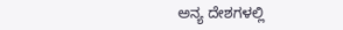ಅನ್ಯ ದೇಶಗಳಲ್ಲಿ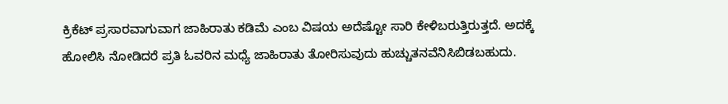ಕ್ರಿಕೆಟ್ ಪ್ರಸಾರವಾಗುವಾಗ ಜಾಹಿರಾತು ಕಡಿಮೆ ಎಂಬ ವಿಷಯ ಅದೆಷ್ಟೋ ಸಾರಿ ಕೇಳಿಬರುತ್ತಿರುತ್ತದೆ. ಅದಕ್ಕೆ ಹೋಲಿಸಿ ನೋಡಿದರೆ ಪ್ರತಿ ಓವರಿನ ಮಧ್ಯೆ ಜಾಹಿರಾತು ತೋರಿಸುವುದು ಹುಚ್ಚುತನವೆನಿಸಿಬಿಡಬಹುದು.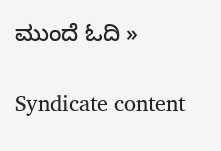ಮುಂದೆ ಓದಿ »

Syndicate content